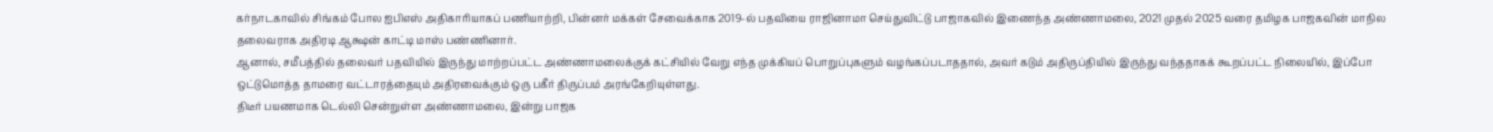கர்நாடகாவில் சிங்கம் போல ஐபிஎஸ் அதிகாரியாகப் பணியாற்றி, பின்னர் மக்கள் சேவைக்காக 2019-ல் பதவியை ராஜினாமா செய்துவிட்டு பாஜாகவில் இணைந்த அண்ணாமலை, 2021 முதல் 2025 வரை தமிழக பாஜகவின் மாநில தலைவராக அதிரடி ஆக்ஷன் காட்டி மாஸ் பண்ணினார்.
ஆனால், சமீபத்தில் தலைவர் பதவியில் இருந்து மாற்றப்பட்ட அண்ணாமலைக்குக் கட்சியில் வேறு எந்த முக்கியப் பொறுப்புகளும் வழங்கப்படாததால், அவர் கடும் அதிருப்தியில் இருந்து வந்ததாகக் கூறப்பட்ட நிலையில், இப்போ ஒட்டுமொத்த தாமரை வட்டாரத்தையும் அதிரவைக்கும் ஒரு பகீர் திருப்பம் அரங்கேறியுள்ளது.
திடீர் பயணமாக டெல்லி சென்றுள்ள அண்ணாமலை, இன்று பாஜக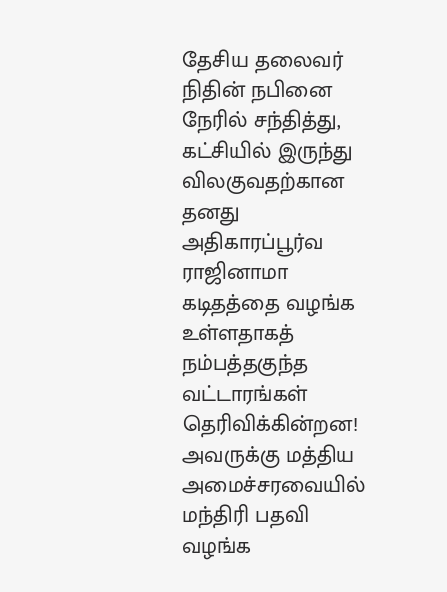தேசிய தலைவர் நிதின் நபினை நேரில் சந்தித்து, கட்சியில் இருந்து விலகுவதற்கான தனது அதிகாரப்பூர்வ ராஜினாமா கடிதத்தை வழங்க உள்ளதாகத் நம்பத்தகுந்த வட்டாரங்கள் தெரிவிக்கின்றன!
அவருக்கு மத்திய அமைச்சரவையில் மந்திரி பதவி வழங்க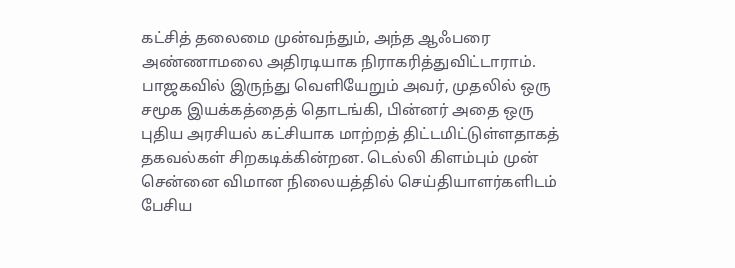கட்சித் தலைமை முன்வந்தும், அந்த ஆஃபரை அண்ணாமலை அதிரடியாக நிராகரித்துவிட்டாராம்.
பாஜகவில் இருந்து வெளியேறும் அவர், முதலில் ஒரு சமூக இயக்கத்தைத் தொடங்கி, பின்னர் அதை ஒரு புதிய அரசியல் கட்சியாக மாற்றத் திட்டமிட்டுள்ளதாகத் தகவல்கள் சிறகடிக்கின்றன. டெல்லி கிளம்பும் முன் சென்னை விமான நிலையத்தில் செய்தியாளர்களிடம் பேசிய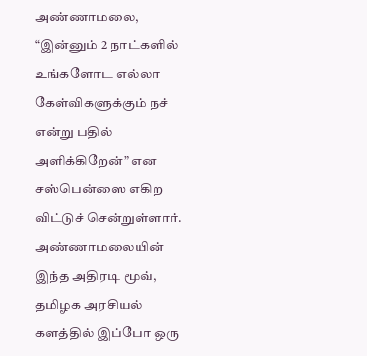அண்ணாமலை, “இன்னும் 2 நாட்களில் உங்களோட எல்லா கேள்விகளுக்கும் நச் என்று பதில் அளிக்கிறேன்” என சஸ்பென்ஸை எகிற விட்டுச் சென்றுள்ளார். அண்ணாமலையின் இந்த அதிரடி மூவ், தமிழக அரசியல் களத்தில் இப்போ ஒரு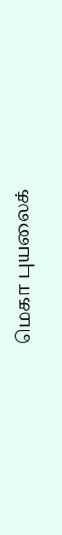மெகா புயலைக்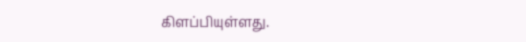கிளப்பியுள்ளது.